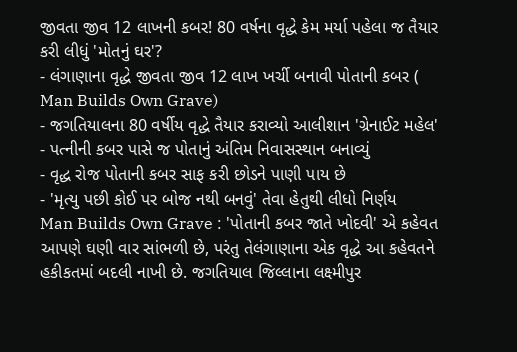જીવતા જીવ 12 લાખની કબર! 80 વર્ષના વૃદ્ધે કેમ મર્યા પહેલા જ તૈયાર કરી લીધું 'મોતનું ઘર'?
- લંગાણાના વૃદ્ધે જીવતા જીવ 12 લાખ ખર્ચી બનાવી પોતાની કબર ( Man Builds Own Grave)
- જગતિયાલના 80 વર્ષીય વૃદ્ધે તૈયાર કરાવ્યો આલીશાન 'ગ્રેનાઈટ મહેલ'
- પત્નીની કબર પાસે જ પોતાનું અંતિમ નિવાસસ્થાન બનાવ્યું
- વૃદ્ધ રોજ પોતાની કબર સાફ કરી છોડને પાણી પાય છે
- 'મૃત્યુ પછી કોઈ પર બોજ નથી બનવું' તેવા હેતુથી લીધો નિર્ણય
Man Builds Own Grave : 'પોતાની કબર જાતે ખોદવી' એ કહેવત આપણે ઘણી વાર સાંભળી છે, પરંતુ તેલંગાણાના એક વૃદ્ધે આ કહેવતને હકીકતમાં બદલી નાખી છે. જગતિયાલ જિલ્લાના લક્ષ્મીપુર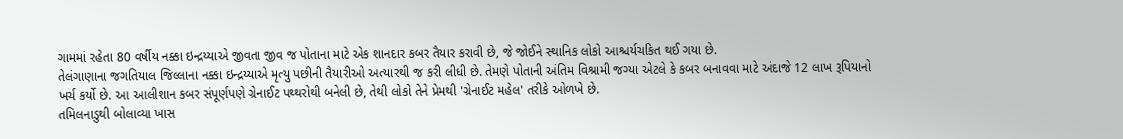ગામમાં રહેતા 80 વર્ષીય નક્કા ઇન્દ્રય્યાએ જીવતા જીવ જ પોતાના માટે એક શાનદાર કબર તૈયાર કરાવી છે, જે જોઈને સ્થાનિક લોકો આશ્ચર્યચકિત થઈ ગયા છે.
તેલંગાણાના જગતિયાલ જિલ્લાના નક્કા ઇન્દ્રય્યાએ મૃત્યુ પછીની તૈયારીઓ અત્યારથી જ કરી લીધી છે. તેમણે પોતાની અંતિમ વિશ્રામી જગ્યા એટલે કે કબર બનાવવા માટે અંદાજે 12 લાખ રૂપિયાનો ખર્ચ કર્યો છે. આ આલીશાન કબર સંપૂર્ણપણે ગ્રેનાઈટ પથ્થરોથી બનેલી છે, તેથી લોકો તેને પ્રેમથી 'ગ્રેનાઈટ મહેલ' તરીકે ઓળખે છે.
તમિલનાડુથી બોલાવ્યા ખાસ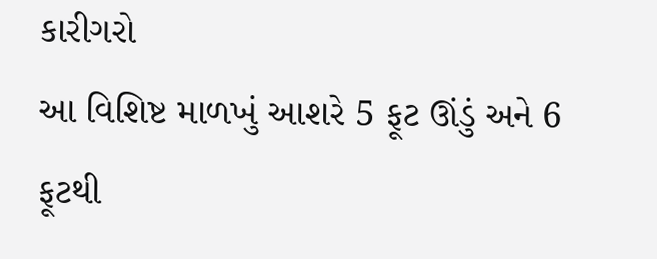કારીગરો
આ વિશિષ્ટ માળખું આશરે 5 ફૂટ ઊંડું અને 6 ફૂટથી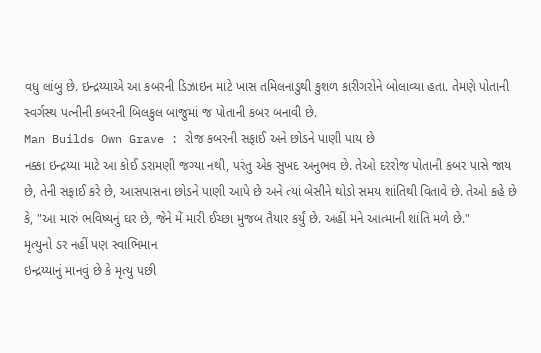વધુ લાંબુ છે. ઇન્દ્રય્યાએ આ કબરની ડિઝાઇન માટે ખાસ તમિલનાડુથી કુશળ કારીગરોને બોલાવ્યા હતા. તેમણે પોતાની સ્વર્ગસ્થ પત્નીની કબરની બિલકુલ બાજુમાં જ પોતાની કબર બનાવી છે.
Man Builds Own Grave : રોજ કબરની સફાઈ અને છોડને પાણી પાય છે
નક્કા ઇન્દ્રય્યા માટે આ કોઈ ડરામણી જગ્યા નથી, પરંતુ એક સુખદ અનુભવ છે. તેઓ દરરોજ પોતાની કબર પાસે જાય છે, તેની સફાઈ કરે છે, આસપાસના છોડને પાણી આપે છે અને ત્યાં બેસીને થોડો સમય શાંતિથી વિતાવે છે. તેઓ કહે છે કે, "આ મારું ભવિષ્યનું ઘર છે, જેને મેં મારી ઈચ્છા મુજબ તૈયાર કર્યું છે. અહીં મને આત્માની શાંતિ મળે છે."
મૃત્યુનો ડર નહીં પણ સ્વાભિમાન
ઇન્દ્રય્યાનું માનવું છે કે મૃત્યુ પછી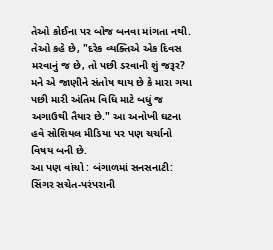તેઓ કોઈના પર બોજ બનવા માંગતા નથી. તેઓ કહે છે, "દરેક વ્યક્તિએ એક દિવસ મરવાનું જ છે, તો પછી ડરવાની શું જરૂર? મને એ જાણીને સંતોષ થાય છે કે મારા ગયા પછી મારી અંતિમ વિધિ માટે બધું જ અગાઉથી તૈયાર છે." આ અનોખી ઘટના હવે સોશિયલ મીડિયા પર પણ ચર્ચાનો વિષય બની છે.
આ પણ વાંચો : બંગાળમાં સનસનાટી: સિંગર સચેત-પરંપરાની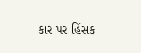કાર પર હિંસક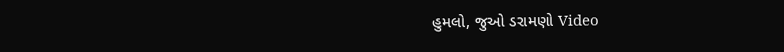હુમલો, જુઓ ડરામણો Video